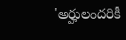'అర్హులందరికీ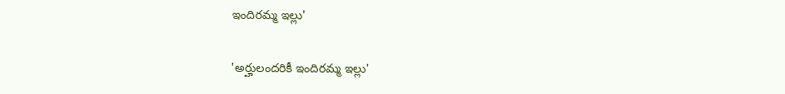ఇందిరమ్మ ఇల్లు'

'అర్హులందరికీ ఇందిరమ్మ ఇల్లు'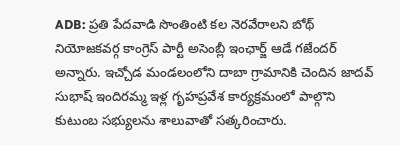ADB: ప్రతి పేదవాడి సొంతింటి కల నెరవేరాలని బోథ్ నియోజకవర్గ కాంగ్రెస్ పార్టీ అసెంబ్లీ ఇంఛార్జ్ ఆడే గజేందర్ అన్నారు. ఇచ్చోడ మండలంలోని దాబా గ్రామానికి చెందిన జాదవ్ సుభాష్ ఇందిరమ్మ ఇళ్ల గృహప్రవేశ కార్యక్రమంలో పాల్గొని కుటుంబ సభ్యులను శాలువాతో సత్కరించారు.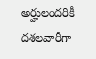అర్హులందరికీ దశలవారీగా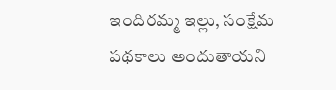ఇందిరమ్మ ఇల్లు, సంక్షేమ పథకాలు అందుతాయని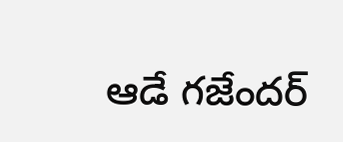ఆడే గజేందర్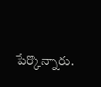పేర్కొన్నారు.